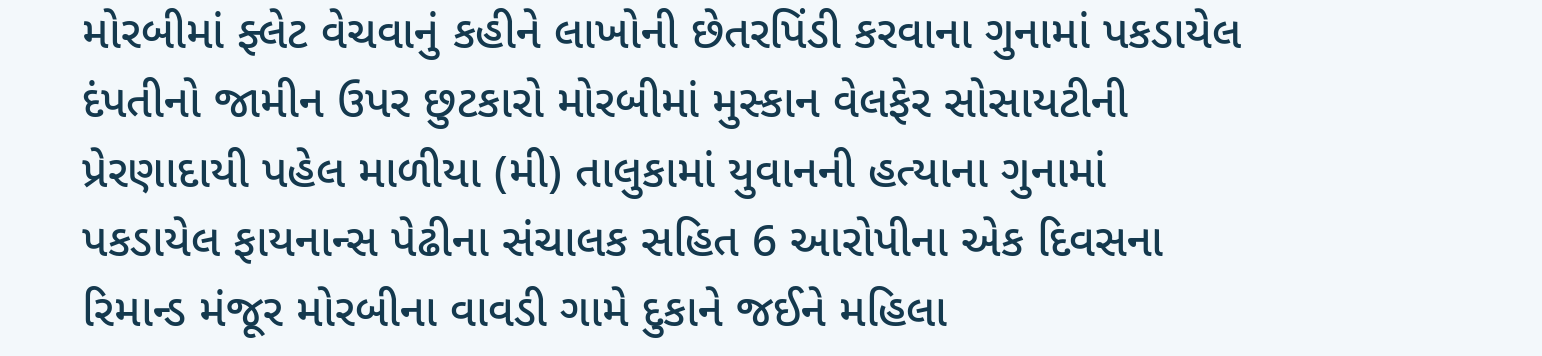મોરબીમાં ફ્લેટ વેચવાનું કહીને લાખોની છેતરપિંડી કરવાના ગુનામાં પકડાયેલ દંપતીનો જામીન ઉપર છુટકારો મોરબીમાં મુસ્કાન વેલફેર સોસાયટીની પ્રેરણાદાયી પહેલ માળીયા (મી) તાલુકામાં યુવાનની હત્યાના ગુનામાં પકડાયેલ ફાયનાન્સ પેઢીના સંચાલક સહિત 6 આરોપીના એક દિવસના રિમાન્ડ મંજૂર મોરબીના વાવડી ગામે દુકાને જઈને મહિલા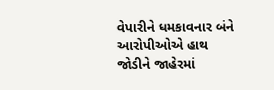વેપારીને ધમકાવનાર બંને આરોપીઓએ હાથ જોડીને જાહેરમાં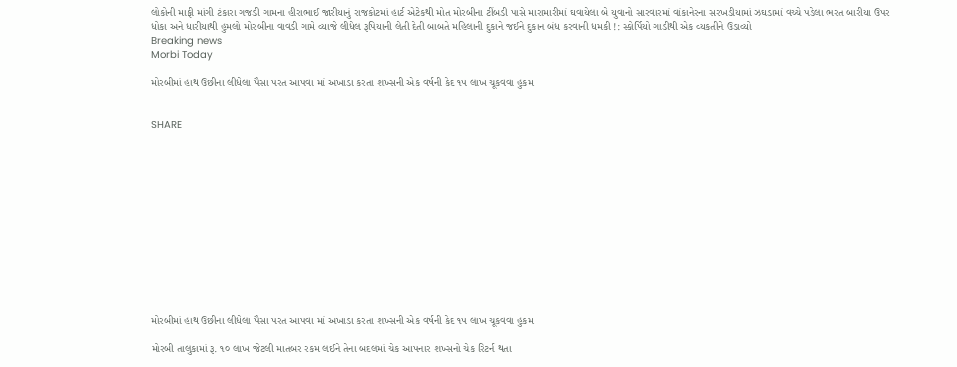લોકોની માફી માંગી ટંકારા ગજડી ગામના હીરાભાઈ જારીયાનું રાજકોટમાં હાર્ટ એટેકથી મોત મોરબીના ટીંબડી પાસે મારામારીમાં ઘવાયેલા બે યુવાનો સારવારમાં વાંકાનેરના સરખડીયામાં ઝઘડામાં વચ્ચે પડેલા ભરત બારીયા ઉપર ધોકા અને ધારીયાથી હુમલો મોરબીના વાવડી ગામે વ્યાજે લીધેલ રૂપિયાની લેતી દેતી બાબતે મહિલાની દુકાને જઈને દુકાન બંધ કરવાની ધમકી !: સ્કોર્પિયો ગાડીથી એક વ્યકતીને ઉડાવ્યો
Breaking news
Morbi Today

મોરબીમાં હાથ ઉછીના લીધેલા પૈસા પરત આપવા માં અખાડા કરતા શખ્સની એક વર્ષની કેદ ૧૫ લાખ ચૂકવવા હુકમ


SHARE













મોરબીમાં હાથ ઉછીના લીધેલા પૈસા પરત આપવા માં અખાડા કરતા શખ્સની એક વર્ષની કેદ ૧૫ લાખ ચૂકવવા હુકમ

મોરબી તાલુકામાં રૂ. ૧૦ લાખ જેટલી માતબર રકમ લઈને તેના બદલમાં ચેક આપનાર શખ્સનો ચેક રિટર્ન થતા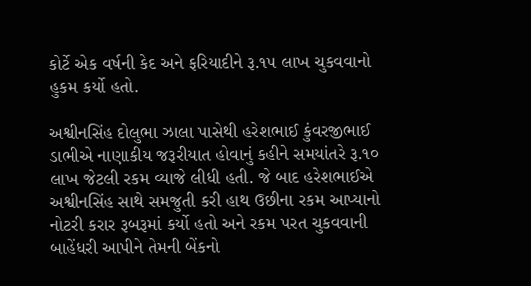કોર્ટે એક વર્ષની કેદ અને ફરિયાદીને રૂ.૧૫ લાખ ચુકવવાનો હુકમ કર્યો હતો.

અશ્વીનસિંહ દોલુભા ઝાલા પાસેથી હરેશભાઈ કુંવરજીભાઈ ડાભીએ નાણાકીય જરૂરીયાત હોવાનું કહીને સમયાંતરે રૂ.૧૦ લાખ જેટલી રકમ વ્યાજે લીધી હતી. જે બાદ હરેશભાઈએ અશ્વીનસિંહ સાથે સમજુતી કરી હાથ ઉછીના રકમ આપ્યાનો નોટરી કરાર રૂબરૂમાં કર્યો હતો અને રકમ પરત ચુકવવાની બાહેંધરી આપીને તેમની બેંકનો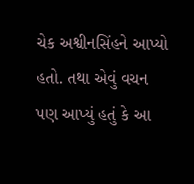ચેક અશ્વીનસિંહને આપ્યો હતો. તથા એવું વચન પણ આપ્યું હતું કે આ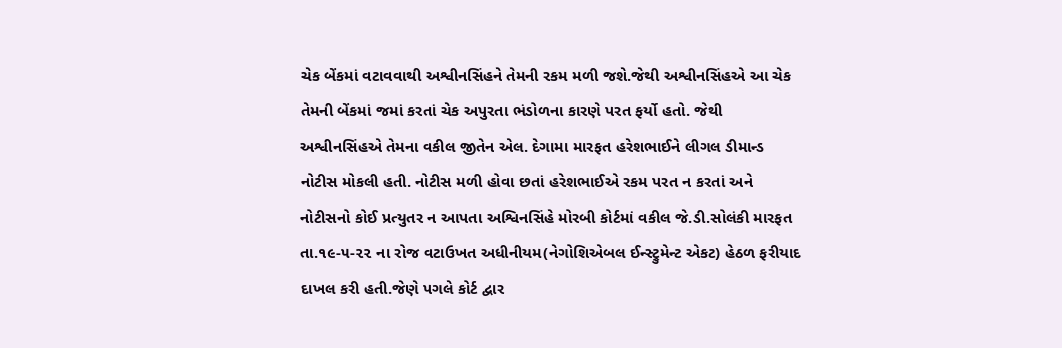ચેક બેંકમાં વટાવવાથી અશ્વીનસિંહને તેમની રકમ મળી જશે.જેથી અશ્વીનસિંહએ આ ચેક તેમની બેંકમાં જમાં કરતાં ચેક અપુરતા ભંડોળના કારણે પરત ફર્યો હતો. જેથી અશ્વીનસિંહએ તેમના વકીલ જીતેન એલ. દેગામા મારફત હરેશભાઈને લીગલ ડીમાન્ડ નોટીસ મોકલી હતી. નોટીસ મળી હોવા છતાં હરેશભાઈએ રકમ પરત ન કરતાં અને નોટીસનો કોઈ પ્રત્યુતર ન આપતા અશ્વિનસિંહે મોરબી કોર્ટમાં વકીલ જે.ડી.સોલંકી મારફત તા.૧૯-૫-૨૨ ના રોજ વટાઉખત અધીનીયમ(નેગોશિએબલ ઈન્સ્ટ્રુમેન્ટ એકટ) હેઠળ ફરીયાદ દાખલ કરી હતી.જેણે પગલે કોર્ટ દ્વાર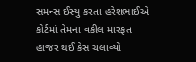સમન્સ ઈસ્યુ કરતા હરેશભાઈએ કોર્ટમાં તેમના વકીલ મારફત હાજર થઈ કેસ ચલાવ્યો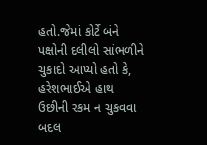હતો.જેમાં કોર્ટે બંને પક્ષોની દલીલો સાંભળીને ચુકાદો આપ્યો હતો કે, હરેશભાઈએ હાથ ઉછીની રકમ ન ચુકવવા બદલ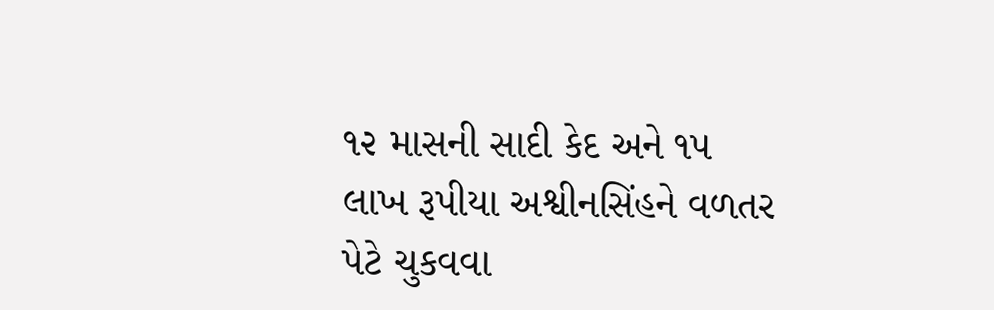૧૨ માસની સાદી કેદ અને ૧૫ લાખ રૂપીયા અશ્વીનસિંહને વળતર પેટે ચુકવવા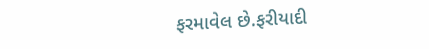ફરમાવેલ છે.ફરીયાદી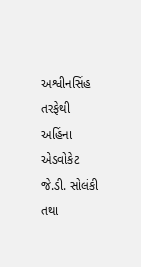અશ્વીનસિંહ તરફેથી અહિંના એડવોકેટ જે.ડી. સોલંકી તથા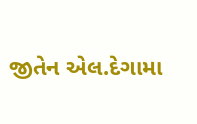જીતેન એલ.દેગામા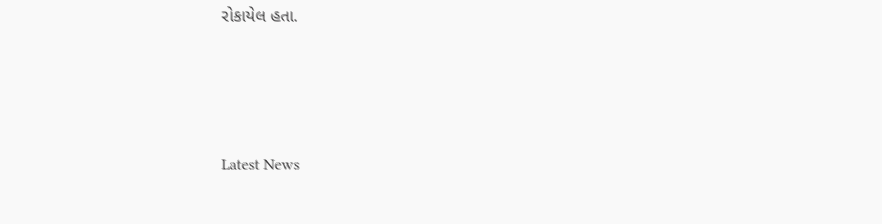રોકાયેલ હતા.






Latest News